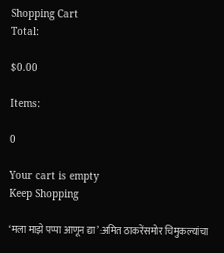Shopping Cart
Total:

$0.00

Items:

0

Your cart is empty
Keep Shopping

‘मला माझे पप्पा आणून द्या’:अमित ठाकरेंसमोर चिमुकल्यांचा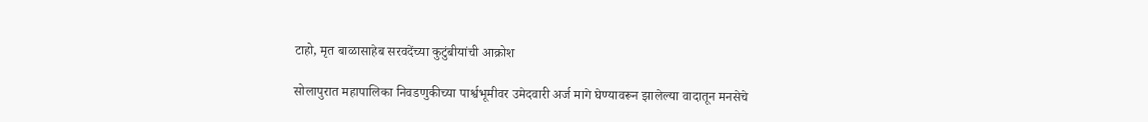टाहो, मृत बाळासाहेब सरवदेंच्या कुटुंबीयांची आक्रोश

सोलापुरात महापालिका निवडणुकीच्या पार्श्वभूमीवर उमेदवारी अर्ज मागे घेण्यावरून झालेल्या वादातून मनसेचे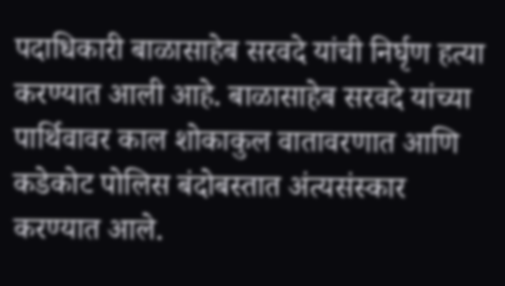पदाधिकारी बाळासाहेब सरवदे यांची निर्घृण हत्या करण्यात आली आहे. बाळासाहेब सरवदे यांच्या पार्थिवावर काल शोकाकुल वातावरणात आणि कडेकोट पोलिस बंदोबस्तात अंत्यसंस्कार करण्यात आले.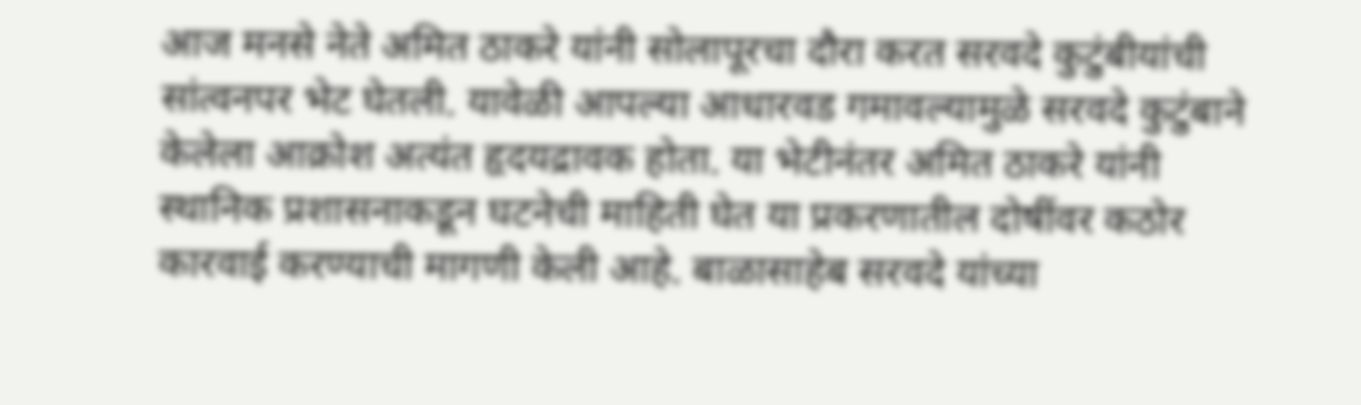आज मनसे नेते अमित ठाकरे यांनी सोलापूरचा दौरा करत सरवदे कुटुंबीयांची सांत्वनपर भेट घेतली. यावेळी आपल्या आधारवड गमावल्यामुळे सरवदे कुटुंबाने केलेला आक्रोश अत्यंत हृदयद्रावक होता. या भेटीनंतर अमित ठाकरे यांनी स्थानिक प्रशासनाकडून घटनेची माहिती घेत या प्रकरणातील दोषींवर कठोर कारवाई करण्याची मागणी केली आहे. बाळासाहेब सरवदे यांच्या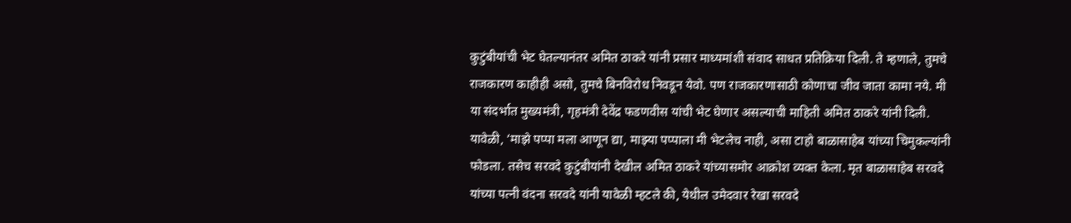कुटुंबीयांची भेट घेतल्यानंतर अमित ठाकरे यांनी प्रसार माध्यमांशी संवाद साधत प्रतिक्रिया दिली. ते म्हणाले, तुमचे राजकारण काहीही असो, तुमचे बिनविरोध निवडून येवो. पण राजकारणासाठी कोणाचा जीव जाता कामा नये. मी या संदर्भात मुख्यमंत्री, गृहमंत्री देवेंद्र फडणवीस यांची भेट घेणार असल्याची माहिती अमित ठाकरे यांनी दिली. यावेळी, ‘माझे पप्पा मला आणून द्या, माझ्या पप्पाला मी भेटलेच नाही, असा टाहो बाळासाहेब यांच्या चिमुकल्यांनी फोडला. तसेच सरवदे कुटुंबीयांनी देखील अमित ठाकरे यांच्यासमोर आक्रोश व्यक्त केला. मृत बाळासाहेब सरवदे यांच्या पत्नी वंदना सरवदे यांनी यावेळी म्हटले की, येथील उमेदवार रेखा सरवदे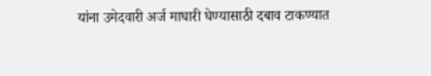यांना उमेदवारी अर्ज माघारी घेण्यासाठी दबाव टाकण्यात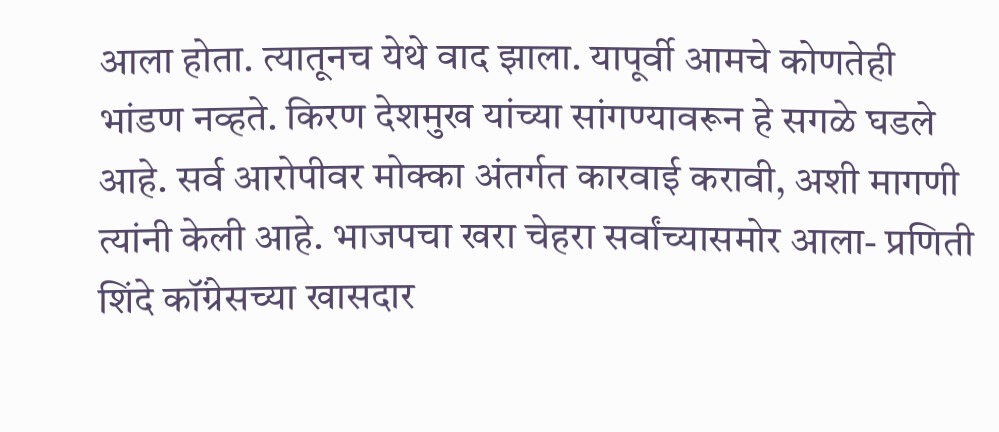आला होता. त्यातूनच येथे वाद झाला. यापूर्वी आमचे कोणतेही भांडण नव्हते. किरण देशमुख यांच्या सांगण्यावरून हे सगळे घडले आहे. सर्व आरोपीवर मोक्का अंतर्गत कारवाई करावी, अशी मागणी त्यांनी केली आहे. भाजपचा खरा चेहरा सर्वांच्यासमोर आला- प्रणिती शिंदे कॉंग्रेसच्या खासदार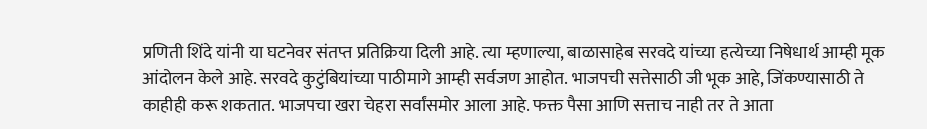प्रणिती शिंदे यांनी या घटनेवर संतप्त प्रतिक्रिया दिली आहे. त्या म्हणाल्या, बाळासाहेब सरवदे यांच्या हत्येच्या निषेधार्थ आम्ही मूक आंदोलन केले आहे. सरवदे कुटुंबियांच्या पाठीमागे आम्ही सर्वजण आहोत. भाजपची सत्तेसाठी जी भूक आहे, जिंकण्यासाठी ते काहीही करू शकतात. भाजपचा खरा चेहरा सर्वांसमोर आला आहे. फक्त पैसा आणि सत्ताच नाही तर ते आता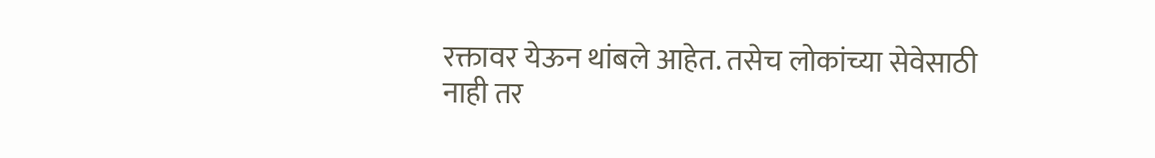रक्तावर येऊन थांबले आहेत. तसेच लोकांच्या सेवेसाठी नाही तर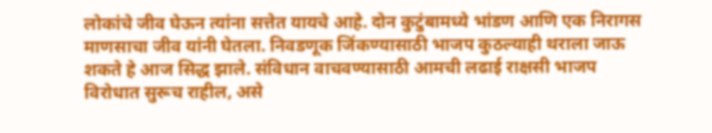लोकांचे जीव घेऊन त्यांना सत्तेत यायचे आहे. दोन कुटुंबामध्ये भांडण आणि एक निरागस माणसाचा जीव यांनी घेतला. निवडणूक जिंकण्यासाठी भाजप कुठल्याही थराला जाऊ शकते हे आज सिद्ध झाले. संविधान वाचवण्यासाठी आमची लढाई राक्षसी भाजप विरोधात सुरूच राहील, असे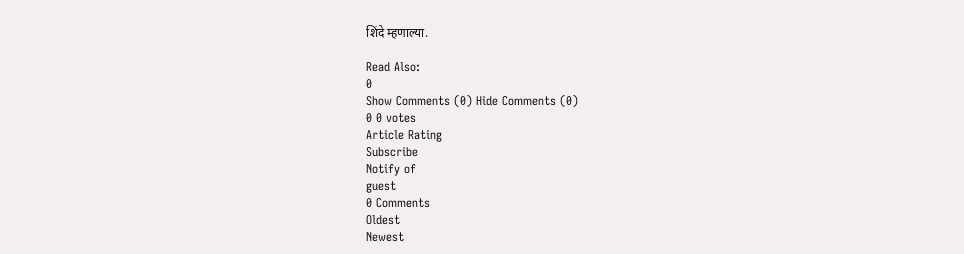शिंदे म्हणाल्या.

Read Also:
0
Show Comments (0) Hide Comments (0)
0 0 votes
Article Rating
Subscribe
Notify of
guest
0 Comments
Oldest
Newest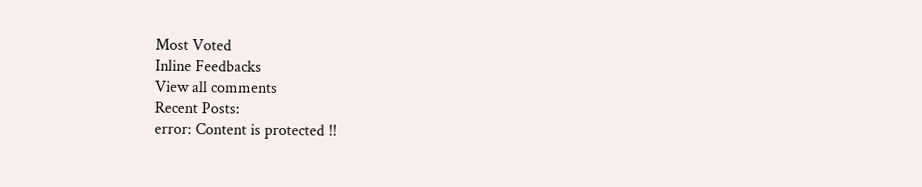Most Voted
Inline Feedbacks
View all comments
Recent Posts:
error: Content is protected !!